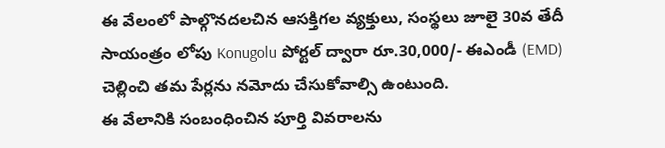ఈ వేలంలో పాల్గొనదలచిన ఆసక్తిగల వ్యక్తులు, సంస్థలు జూలై 30వ తేదీ సాయంత్రం లోపు Konugolu పోర్టల్ ద్వారా రూ.30,000/- ఈఎండీ (EMD) చెల్లించి తమ పేర్లను నమోదు చేసుకోవాల్సి ఉంటుంది.
ఈ వేలానికి సంబంధించిన పూర్తి వివరాలను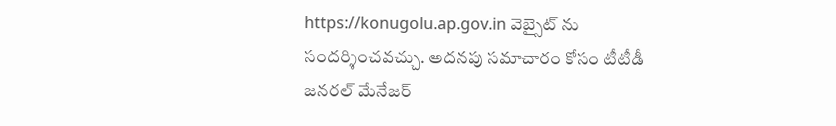https://konugolu.ap.gov.in వెబ్సైట్ ను సందర్శించవచ్చు. అదనపు సమాచారం కోసం టీటీడీ జనరల్ మేనేజర్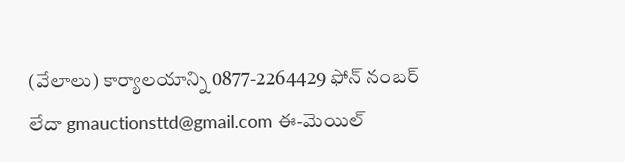(వేలాలు) కార్యాలయాన్ని 0877-2264429 ఫోన్ నంబర్ లేదా gmauctionsttd@gmail.com ఈ-మెయిల్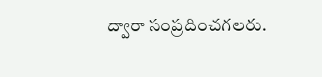ద్వారా సంప్రదించగలరు.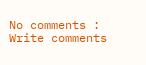No comments :
Write comments